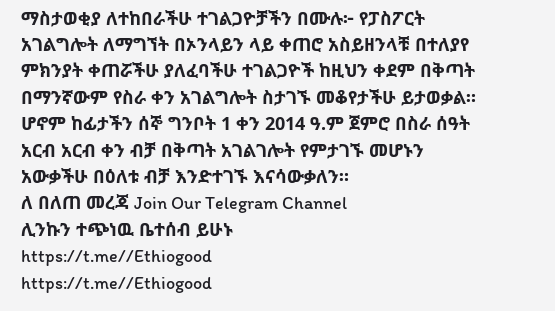ማስታወቂያ ለተከበራችሁ ተገልጋዮቻችን በሙሉ፦ የፓስፖርት አገልግሎት ለማግኘት በኦንላይን ላይ ቀጠሮ አስይዘንላቹ በተለያየ ምክንያት ቀጠሯችሁ ያለፈባችሁ ተገልጋዮች ከዚህን ቀደም በቅጣት በማንኛውም የስራ ቀን አገልግሎት ስታገኙ መቆየታችሁ ይታወቃል። ሆኖም ከፊታችን ሰኞ ግንቦት 1 ቀን 2014 ዓ.ም ጀምሮ በስራ ሰዓት አርብ አርብ ቀን ብቻ በቅጣት አገልገሎት የምታገኙ መሆኑን አውቃችሁ በዕለቱ ብቻ እንድተገኙ እናሳውቃለን።
ለ በለጠ መረጃ Join Our Telegram Channel
ሊንኩን ተጭነዉ ቤተሰብ ይሁኑ
https://t.me//Ethiogood
https://t.me//Ethiogood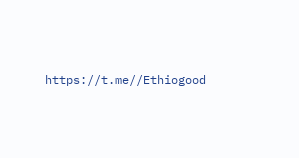https://t.me//Ethiogood